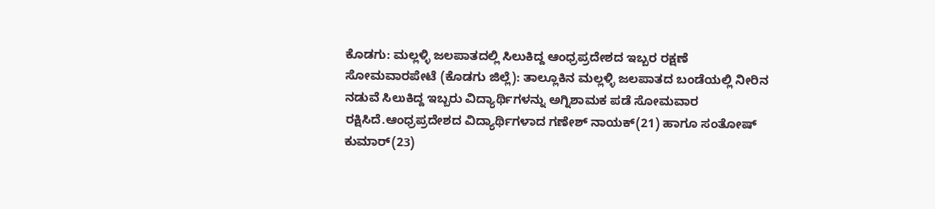ಕೊಡಗು: ಮಲ್ಲಳ್ಳಿ ಜಲಪಾತದಲ್ಲಿ ಸಿಲುಕಿದ್ದ ಆಂಧ್ರಪ್ರದೇಶದ ಇಬ್ಬರ ರಕ್ಷಣೆ
ಸೋಮವಾರಪೇಟೆ (ಕೊಡಗು ಜಿಲ್ಲೆ): ತಾಲ್ಲೂಕಿನ ಮಲ್ಲಳ್ಳಿ ಜಲಪಾತದ ಬಂಡೆಯಲ್ಲಿ ನೀರಿನ ನಡುವೆ ಸಿಲುಕಿದ್ದ ಇಬ್ಬರು ವಿದ್ಯಾರ್ಥಿಗಳನ್ನು ಅಗ್ನಿಶಾಮಕ ಪಡೆ ಸೋಮವಾರ ರಕ್ಷಿಸಿದೆ.ಆಂಧ್ರಪ್ರದೇಶದ ವಿದ್ಯಾರ್ಥಿಗಳಾದ ಗಣೇಶ್ ನಾಯಕ್(21) ಹಾಗೂ ಸಂತೋಷ್ ಕುಮಾರ್(23)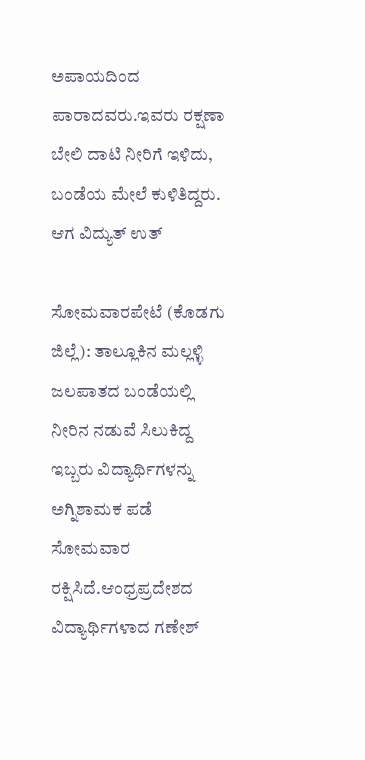ಅಪಾಯದಿಂದ ಪಾರಾದವರು.ಇವರು ರಕ್ಷಣಾ ಬೇಲಿ ದಾಟಿ ನೀರಿಗೆ ಇಳಿದು, ಬಂಡೆಯ ಮೇಲೆ ಕುಳಿತಿದ್ದರು. ಆಗ ವಿದ್ಯುತ್ ಉತ್

ಸೋಮವಾರಪೇಟೆ (ಕೊಡಗು ಜಿಲ್ಲೆ): ತಾಲ್ಲೂಕಿನ ಮಲ್ಲಳ್ಳಿ ಜಲಪಾತದ ಬಂಡೆಯಲ್ಲಿ ನೀರಿನ ನಡುವೆ ಸಿಲುಕಿದ್ದ ಇಬ್ಬರು ವಿದ್ಯಾರ್ಥಿಗಳನ್ನು ಅಗ್ನಿಶಾಮಕ ಪಡೆ ಸೋಮವಾರ ರಕ್ಷಿಸಿದೆ.ಆಂಧ್ರಪ್ರದೇಶದ ವಿದ್ಯಾರ್ಥಿಗಳಾದ ಗಣೇಶ್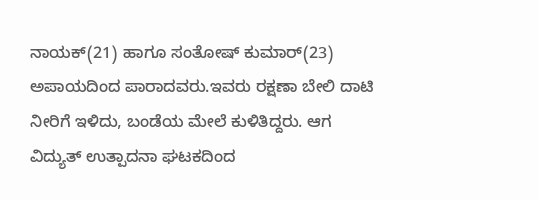ನಾಯಕ್(21) ಹಾಗೂ ಸಂತೋಷ್ ಕುಮಾರ್(23) ಅಪಾಯದಿಂದ ಪಾರಾದವರು.ಇವರು ರಕ್ಷಣಾ ಬೇಲಿ ದಾಟಿ ನೀರಿಗೆ ಇಳಿದು, ಬಂಡೆಯ ಮೇಲೆ ಕುಳಿತಿದ್ದರು. ಆಗ ವಿದ್ಯುತ್ ಉತ್ಪಾದನಾ ಘಟಕದಿಂದ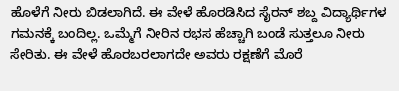ಹೊಳೆಗೆ ನೀರು ಬಿಡಲಾಗಿದೆ. ಈ ವೇಳೆ ಹೊರಡಿಸಿದ ಸೈರನ್ ಶಬ್ದ ವಿದ್ಯಾರ್ಥಿಗಳ ಗಮನಕ್ಕೆ ಬಂದಿಲ್ಲ. ಒಮ್ಮೆಗೆ ನೀರಿನ ರಭಸ ಹೆಚ್ಚಾಗಿ ಬಂಡೆ ಸುತ್ತಲೂ ನೀರು ಸೇರಿತು. ಈ ವೇಳೆ ಹೊರಬರಲಾಗದೇ ಅವರು ರಕ್ಷಣೆಗೆ ಮೊರೆ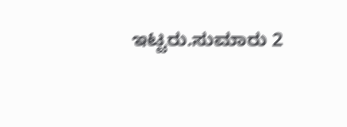ಇಟ್ಟರು.ಸುಮಾರು 2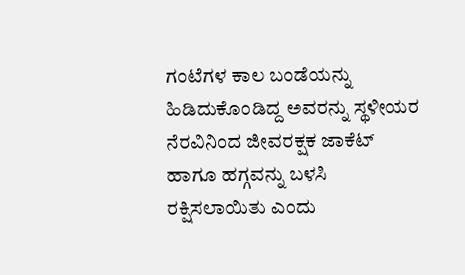ಗಂಟೆಗಳ ಕಾಲ ಬಂಡೆಯನ್ನು ಹಿಡಿದುಕೊಂಡಿದ್ದ ಅವರನ್ನು ಸ್ಥಳೀಯರ ನೆರವಿನಿಂದ ಜೀವರಕ್ಷಕ ಜಾಕೆಟ್ ಹಾಗೂ ಹಗ್ಗವನ್ನು ಬಳಸಿ ರಕ್ಷಿಸಲಾಯಿತು ಎಂದು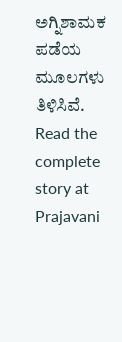ಅಗ್ನಿಶಾಮಕ ಪಡೆಯ ಮೂಲಗಳು ತಿಳಿಸಿವೆ.
Read the complete story at Prajavani